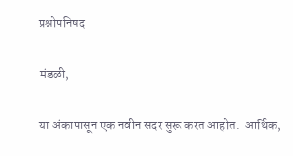प्रश्नोपनिषद

मंडळी,

या अंकापासून एक नवीन सदर सुरू करत आहोत.  आर्थिक,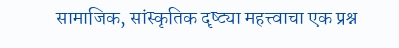सामाजिक, सांस्कृतिक दृष्ट्या महत्त्वाचा एक प्रश्न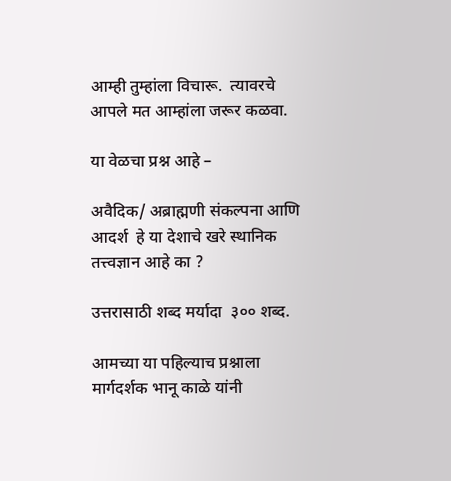आम्ही तुम्हांला विचारू.  त्यावरचे आपले मत आम्हांला जरूर कळवा.

या वेळचा प्रश्न आहे –

अवैदिक/ अब्राह्मणी संकल्पना आणि आदर्श  हे या देशाचे खरे स्थानिक तत्त्वज्ञान आहे का ?

उत्तरासाठी शब्द मर्यादा  ३०० शब्द.

आमच्या या पहिल्याच प्रश्नाला मार्गदर्शक भानू काळे यांनी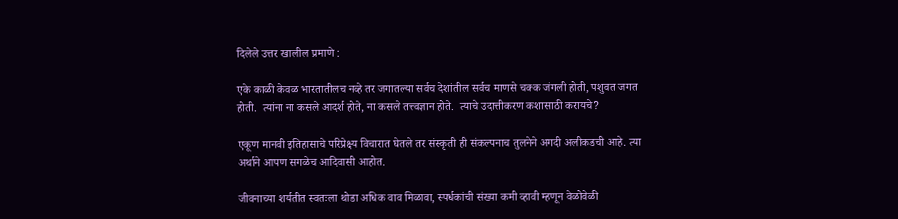दिलेले उत्तर खालील प्रमाणे :

एके काळी केवळ भारतातीलच नव्हे तर जगातल्या सर्वच देशांतील सर्वच माणसे चक्क जंगली होती, पशुवत जगत होती.  त्यांना ना कसले आदर्श होते, ना कसले तत्त्वज्ञान होते.  त्याचे उदात्तीकरण कशासाठी करायचे?

एकूण मानवी इतिहासाचे परिप्रेक्ष्य विचारात घेतले तर संस्कृती ही संकल्पनाच तुलनेने अगदी अलीकडची आहे. त्या अर्थाने आपण सगळेच आदिवासी आहोत.

जीवनाच्या शर्यतीत स्वतःला थोडा अधिक वाव मिळावा, स्पर्धकांची संख्या कमी व्हावी म्हणून वेळोवेळी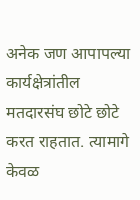अनेक जण आपापल्या कार्यक्षेत्रांतील मतदारसंघ छोटे छोटे करत राहतात. त्यामागे केवळ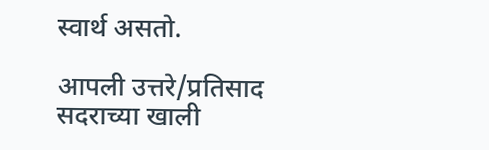स्वार्थ असतो.

आपली उत्तरे/प्रतिसाद  सदराच्या खाली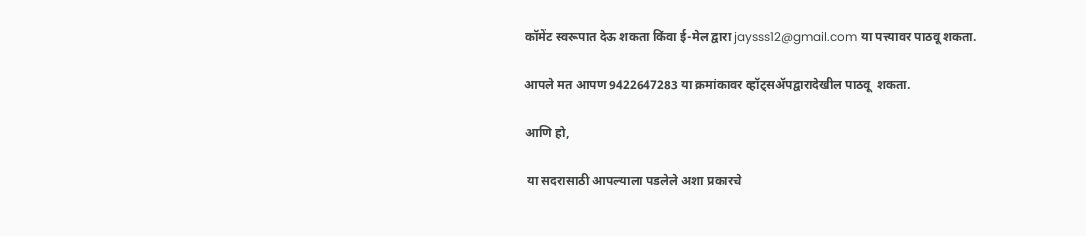कॉमेंट स्वरूपात देऊ शकता किंवा ई-मेल द्वारा jaysss12@gmail.com या पत्त्यावर पाठवू शकता.

आपले मत आपण 9422647283 या क्रमांकावर व्हॉट्सॲपद्वारादेखील पाठवू  शकता.

आणि हो,

 या सदरासाठी आपल्याला पडलेले अशा प्रकारचे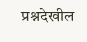प्रश्नदेखील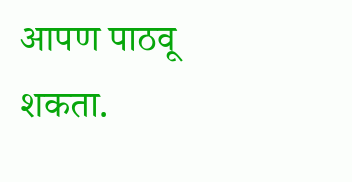आपण पाठवू शकता.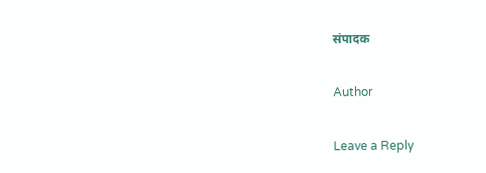संपादक

Author

Leave a Reply